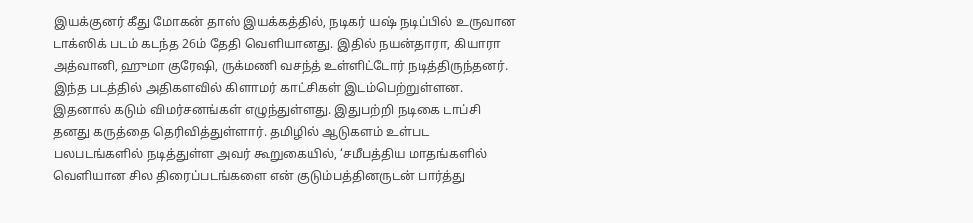இயக்குனர் கீது மோகன் தாஸ் இயக்கத்தில், நடிகர் யஷ் நடிப்பில் உருவான டாக்ஸிக் படம் கடந்த 26ம் தேதி வெளியானது. இதில் நயன்தாரா, கியாரா அத்வானி, ஹுமா குரேஷி, ருக்மணி வசந்த் உள்ளிட்டோர் நடித்திருந்தனர். இந்த படத்தில் அதிகளவில் கிளாமர் காட்சிகள் இடம்பெற்றுள்ளன. இதனால் கடும் விமர்சனங்கள் எழுந்துள்ளது. இதுபற்றி நடிகை டாப்சி தனது கருத்தை தெரிவித்துள்ளார். தமிழில் ஆடுகளம் உள்பட பலபடங்களில் நடித்துள்ள அவர் கூறுகையில், ‘சமீபத்திய மாதங்களில் வெளியான சில திரைப்படங்களை என் குடும்பத்தினருடன் பார்த்து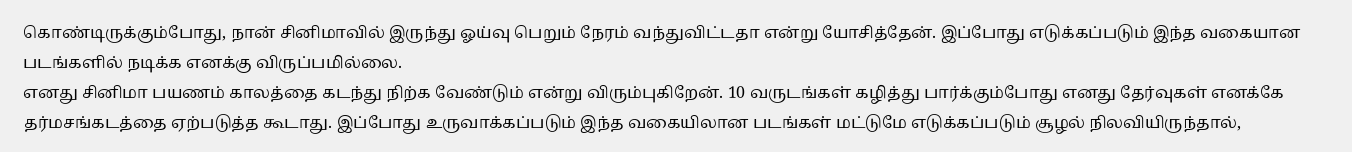கொண்டிருக்கும்போது, நான் சினிமாவில் இருந்து ஓய்வு பெறும் நேரம் வந்துவிட்டதா என்று யோசித்தேன். இப்போது எடுக்கப்படும் இந்த வகையான படங்களில் நடிக்க எனக்கு விருப்பமில்லை.
எனது சினிமா பயணம் காலத்தை கடந்து நிற்க வேண்டும் என்று விரும்புகிறேன். 10 வருடங்கள் கழித்து பார்க்கும்போது எனது தேர்வுகள் எனக்கே தர்மசங்கடத்தை ஏற்படுத்த கூடாது. இப்போது உருவாக்கப்படும் இந்த வகையிலான படங்கள் மட்டுமே எடுக்கப்படும் சூழல் நிலவியிருந்தால்,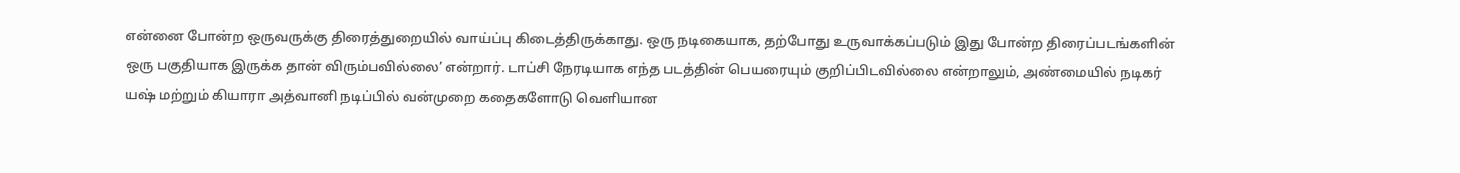என்னை போன்ற ஒருவருக்கு திரைத்துறையில் வாய்ப்பு கிடைத்திருக்காது. ஒரு நடிகையாக, தற்போது உருவாக்கப்படும் இது போன்ற திரைப்படங்களின் ஒரு பகுதியாக இருக்க தான் விரும்பவில்லை’ என்றார். டாப்சி நேரடியாக எந்த படத்தின் பெயரையும் குறிப்பிடவில்லை என்றாலும், அண்மையில் நடிகர் யஷ் மற்றும் கியாரா அத்வானி நடிப்பில் வன்முறை கதைகளோடு வெளியான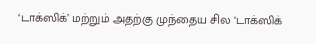‘டாக்ஸிக்’ மற்றும் அதற்கு முந்தைய சில ‘டாக்ஸிக்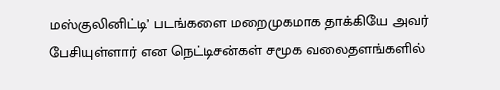மஸ்குலினிட்டி’ படங்களை மறைமுகமாக தாக்கியே அவர் பேசியுள்ளார் என நெட்டிசன்கள் சமூக வலைதளங்களில்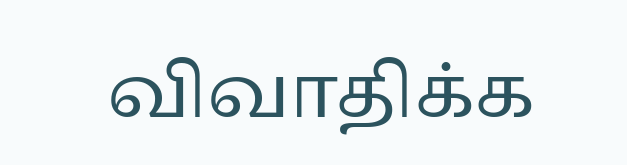விவாதிக்க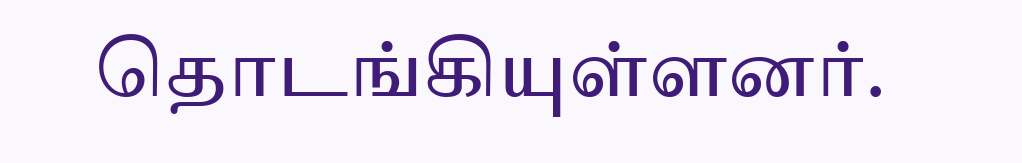தொடங்கியுள்ளனர்.